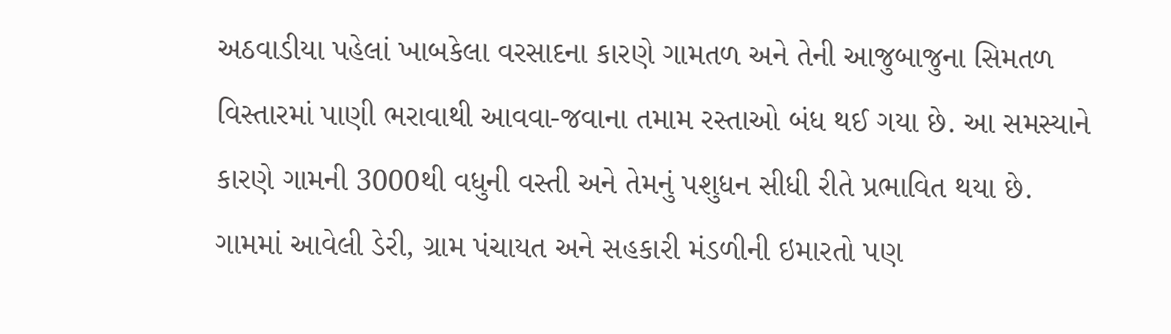અઠવાડીયા પહેલાં ખાબકેલા વરસાદના કારણે ગામતળ અને તેની આજુબાજુના સિમતળ વિસ્તારમાં પાણી ભરાવાથી આવવા-જવાના તમામ રસ્તાઓ બંધ થઈ ગયા છે. આ સમસ્યાને કારણે ગામની 3000થી વધુની વસ્તી અને તેમનું પશુધન સીધી રીતે પ્રભાવિત થયા છે. ગામમાં આવેલી ડેરી, ગ્રામ પંચાયત અને સહકારી મંડળીની ઇમારતો પણ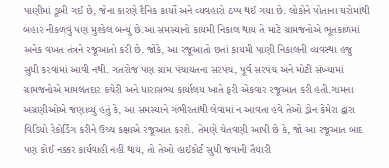પાણીમાં ડૂબી ગઈ છે, જેના કારણે દૈનિક કાર્યો અને વ્યવહારો ઠપ્પ થઈ ગયા છે. લોકોને પોતાના ઘરોમાંથી બહાર નીકળવું પણ મુશ્કેલ બન્યું છે.આ સમસ્યાનો કાયમી નિકાલ થાય તે માટે ગ્રામજનોએ ભૂતકાળમાં અનેક વખત તંત્રને રજૂઆતો કરી છે. જોકે, આ રજૂઆતો છતાં કાયમી પાણી નિકાલની વ્યવસ્થા હજુ સુધી કરવામાં આવી નથી. ગતરોજ પણ ગ્રામ પંચાયતના સરપંચ, પૂર્વ સરપંચ અને મોટી સંખ્યામાં ગ્રામજનોએ મામલતદાર કચેરી અને ધારાસભ્ય કાર્યાલય ખાતે ફરી એકવાર રજૂઆત કરી હતી.ગામના અગ્રણીઓએ જણાવ્યું હતું કે, આ સમસ્યાને ગંભીરતાથી લેવામાં ન આવતા હવે તેઓ ડ્રોન કેમેરા દ્વારા વિડિયો રેકોર્ડિંગ કરીને ઉચ્ચ કક્ષાએ રજૂઆત કરશે. તેમણે ચેતવણી આપી છે કે, જો આ રજૂઆત બાદ પણ કોઈ નક્કર કાર્યવાહી નહીં થાય, તો તેઓ હાઈકોર્ટ સુધી જવાની તૈયારી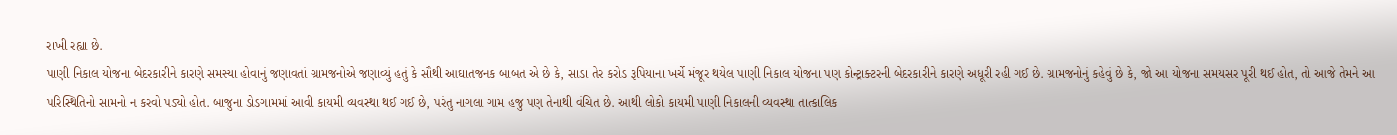રાખી રહ્યા છે.
પાણી નિકાલ યોજના બેદરકારીને કારણે સમસ્યા હોવાનું જણાવતાં ગ્રામજનોએ જણાવ્યું હતું કે સૌથી આઘાતજનક બાબત એ છે કે, સાડા તેર કરોડ રૂપિયાના ખર્ચે મંજૂર થયેલ પાણી નિકાલ યોજના પણ કોન્ટ્રાક્ટરની બેદરકારીને કારણે અધૂરી રહી ગઈ છે. ગ્રામજનોનું કહેવું છે કે, જો આ યોજના સમયસર પૂરી થઈ હોત, તો આજે તેમને આ પરિસ્થિતિનો સામનો ન કરવો પડ્યો હોત. બાજુના ડોડગામમાં આવી કાયમી વ્યવસ્થા થઈ ગઈ છે, પરંતુ નાગલા ગામ હજુ પણ તેનાથી વંચિત છે. આથી લોકો કાયમી પાણી નિકાલની વ્યવસ્થા તાત્કાલિક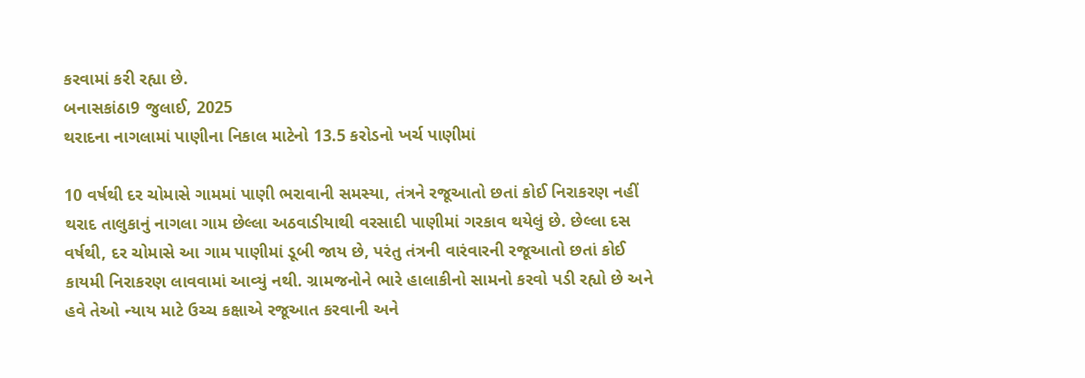કરવામાં કરી રહ્યા છે.
બનાસકાંઠા9 જુલાઈ, 2025
થરાદના નાગલામાં પાણીના નિકાલ માટેનો 13.5 કરોડનો ખર્ચ પાણીમાં

10 વર્ષથી દર ચોમાસે ગામમાં પાણી ભરાવાની સમસ્યા, તંત્રને રજૂઆતો છતાં કોઈ નિરાકરણ નહીં
થરાદ તાલુકાનું નાગલા ગામ છેલ્લા અઠવાડીયાથી વરસાદી પાણીમાં ગરકાવ થયેલું છે. છેલ્લા દસ વર્ષથી, દર ચોમાસે આ ગામ પાણીમાં ડૂબી જાય છે, પરંતુ તંત્રની વારંવારની રજૂઆતો છતાં કોઈ કાયમી નિરાકરણ લાવવામાં આવ્યું નથી. ગ્રામજનોને ભારે હાલાકીનો સામનો કરવો પડી રહ્યો છે અને હવે તેઓ ન્યાય માટે ઉચ્ચ કક્ષાએ રજૂઆત કરવાની અને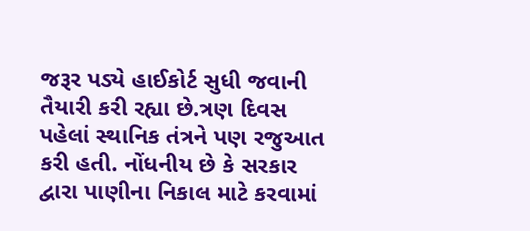જરૂર પડ્યે હાઈકોર્ટ સુધી જવાની તૈયારી કરી રહ્યા છે.ત્રણ દિવસ પહેલાં સ્થાનિક તંત્રને પણ રજુઆત કરી હતી. નોંધનીય છે કે સરકાર દ્વારા પાણીના નિકાલ માટે કરવામાં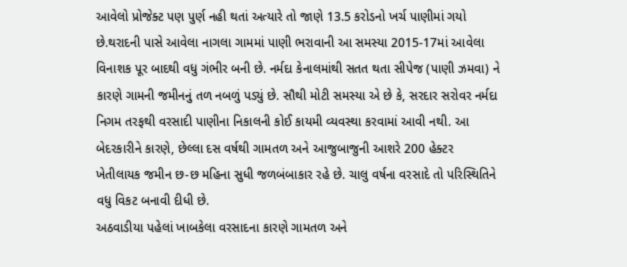આવેલો પ્રોજેક્ટ પણ પુર્ણ નહી થતાં અત્યારે તો જાણે 13.5 કરોડનો ખર્ચ પાણીમાં ગયો છે.થરાદની પાસે આવેલા નાગલા ગામમાં પાણી ભરાવાની આ સમસ્યા 2015-17માં આવેલા વિનાશક પૂર બાદથી વધુ ગંભીર બની છે. નર્મદા કેનાલમાંથી સતત થતા સીપેજ (પાણી ઝમવા) ને કારણે ગામની જમીનનું તળ નબળું પડ્યું છે. સૌથી મોટી સમસ્યા એ છે કે, સરદાર સરોવર નર્મદા નિગમ તરફથી વરસાદી પાણીના નિકાલની કોઈ કાયમી વ્યવસ્થા કરવામાં આવી નથી. આ બેદરકારીને કારણે, છેલ્લા દસ વર્ષથી ગામતળ અને આજુબાજુની આશરે 200 હેક્ટર ખેતીલાયક જમીન છ-છ મહિના સુધી જળબંબાકાર રહે છે. ચાલુ વર્ષના વરસાદે તો પરિસ્થિતિને વધુ વિકટ બનાવી દીધી છે.
અઠવાડીયા પહેલાં ખાબકેલા વરસાદના કારણે ગામતળ અને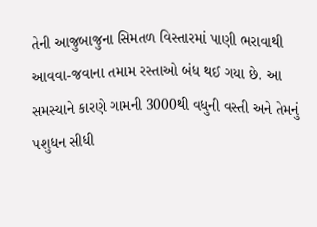તેની આજુબાજુના સિમતળ વિસ્તારમાં પાણી ભરાવાથી આવવા-જવાના તમામ રસ્તાઓ બંધ થઈ ગયા છે. આ સમસ્યાને કારણે ગામની 3000થી વધુની વસ્તી અને તેમનું પશુધન સીધી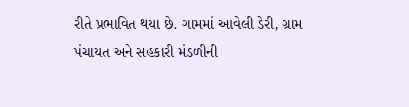રીતે પ્રભાવિત થયા છે. ગામમાં આવેલી ડેરી, ગ્રામ પંચાયત અને સહકારી મંડળીની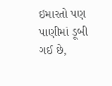ઇમારતો પણ પાણીમાં ડૂબી ગઈ છે,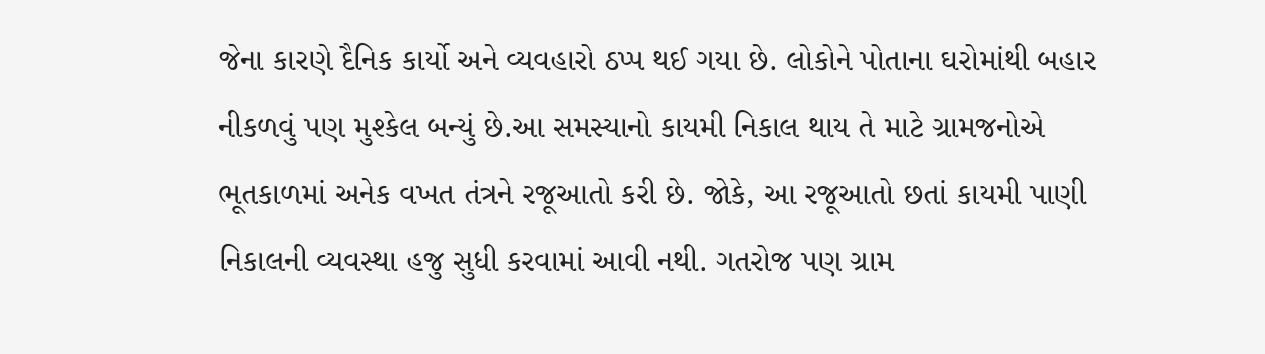જેના કારણે દૈનિક કાર્યો અને વ્યવહારો ઠપ્પ થઈ ગયા છે. લોકોને પોતાના ઘરોમાંથી બહાર નીકળવું પણ મુશ્કેલ બન્યું છે.આ સમસ્યાનો કાયમી નિકાલ થાય તે માટે ગ્રામજનોએ ભૂતકાળમાં અનેક વખત તંત્રને રજૂઆતો કરી છે. જોકે, આ રજૂઆતો છતાં કાયમી પાણી નિકાલની વ્યવસ્થા હજુ સુધી કરવામાં આવી નથી. ગતરોજ પણ ગ્રામ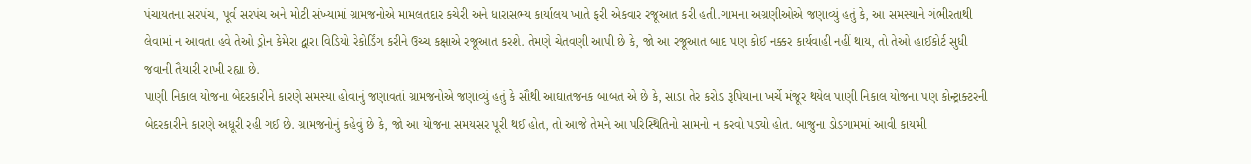પંચાયતના સરપંચ, પૂર્વ સરપંચ અને મોટી સંખ્યામાં ગ્રામજનોએ મામલતદાર કચેરી અને ધારાસભ્ય કાર્યાલય ખાતે ફરી એકવાર રજૂઆત કરી હતી.ગામના અગ્રણીઓએ જણાવ્યું હતું કે, આ સમસ્યાને ગંભીરતાથી લેવામાં ન આવતા હવે તેઓ ડ્રોન કેમેરા દ્વારા વિડિયો રેકોર્ડિંગ કરીને ઉચ્ચ કક્ષાએ રજૂઆત કરશે. તેમણે ચેતવણી આપી છે કે, જો આ રજૂઆત બાદ પણ કોઈ નક્કર કાર્યવાહી નહીં થાય, તો તેઓ હાઈકોર્ટ સુધી જવાની તૈયારી રાખી રહ્યા છે.
પાણી નિકાલ યોજના બેદરકારીને કારણે સમસ્યા હોવાનું જણાવતાં ગ્રામજનોએ જણાવ્યું હતું કે સૌથી આઘાતજનક બાબત એ છે કે, સાડા તેર કરોડ રૂપિયાના ખર્ચે મંજૂર થયેલ પાણી નિકાલ યોજના પણ કોન્ટ્રાક્ટરની બેદરકારીને કારણે અધૂરી રહી ગઈ છે. ગ્રામજનોનું કહેવું છે કે, જો આ યોજના સમયસર પૂરી થઈ હોત, તો આજે તેમને આ પરિસ્થિતિનો સામનો ન કરવો પડ્યો હોત. બાજુના ડોડગામમાં આવી કાયમી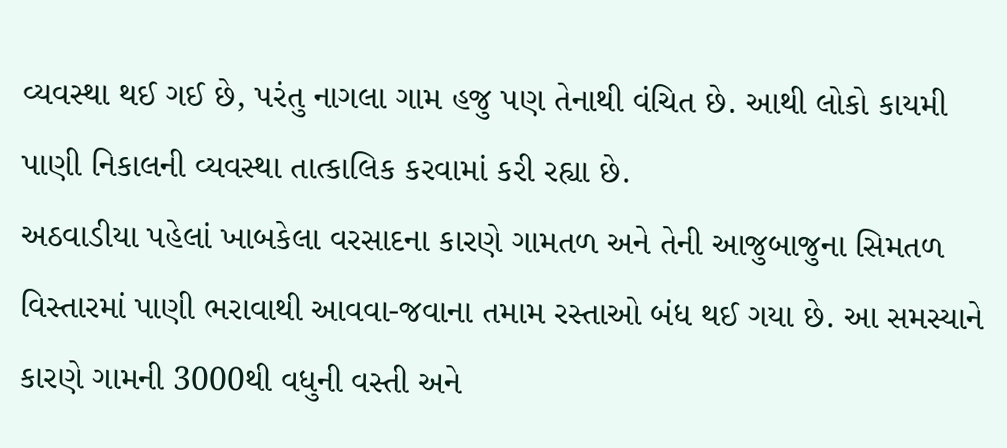વ્યવસ્થા થઈ ગઈ છે, પરંતુ નાગલા ગામ હજુ પણ તેનાથી વંચિત છે. આથી લોકો કાયમી પાણી નિકાલની વ્યવસ્થા તાત્કાલિક કરવામાં કરી રહ્યા છે.
અઠવાડીયા પહેલાં ખાબકેલા વરસાદના કારણે ગામતળ અને તેની આજુબાજુના સિમતળ વિસ્તારમાં પાણી ભરાવાથી આવવા-જવાના તમામ રસ્તાઓ બંધ થઈ ગયા છે. આ સમસ્યાને કારણે ગામની 3000થી વધુની વસ્તી અને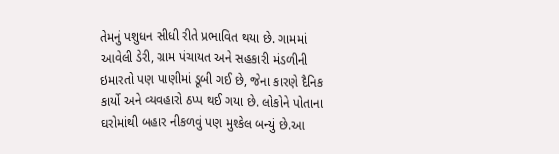તેમનું પશુધન સીધી રીતે પ્રભાવિત થયા છે. ગામમાં આવેલી ડેરી, ગ્રામ પંચાયત અને સહકારી મંડળીની ઇમારતો પણ પાણીમાં ડૂબી ગઈ છે, જેના કારણે દૈનિક કાર્યો અને વ્યવહારો ઠપ્પ થઈ ગયા છે. લોકોને પોતાના ઘરોમાંથી બહાર નીકળવું પણ મુશ્કેલ બન્યું છે.આ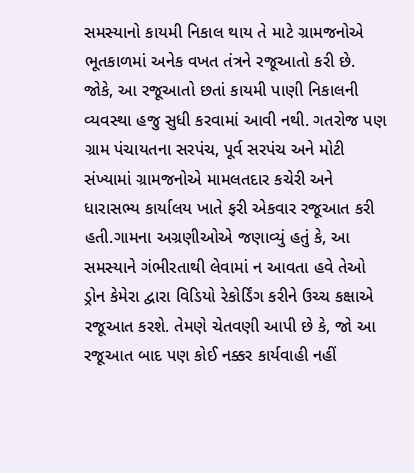સમસ્યાનો કાયમી નિકાલ થાય તે માટે ગ્રામજનોએ ભૂતકાળમાં અનેક વખત તંત્રને રજૂઆતો કરી છે. જોકે, આ રજૂઆતો છતાં કાયમી પાણી નિકાલની વ્યવસ્થા હજુ સુધી કરવામાં આવી નથી. ગતરોજ પણ ગ્રામ પંચાયતના સરપંચ, પૂર્વ સરપંચ અને મોટી સંખ્યામાં ગ્રામજનોએ મામલતદાર કચેરી અને ધારાસભ્ય કાર્યાલય ખાતે ફરી એકવાર રજૂઆત કરી હતી.ગામના અગ્રણીઓએ જણાવ્યું હતું કે, આ સમસ્યાને ગંભીરતાથી લેવામાં ન આવતા હવે તેઓ ડ્રોન કેમેરા દ્વારા વિડિયો રેકોર્ડિંગ કરીને ઉચ્ચ કક્ષાએ રજૂઆત કરશે. તેમણે ચેતવણી આપી છે કે, જો આ રજૂઆત બાદ પણ કોઈ નક્કર કાર્યવાહી નહીં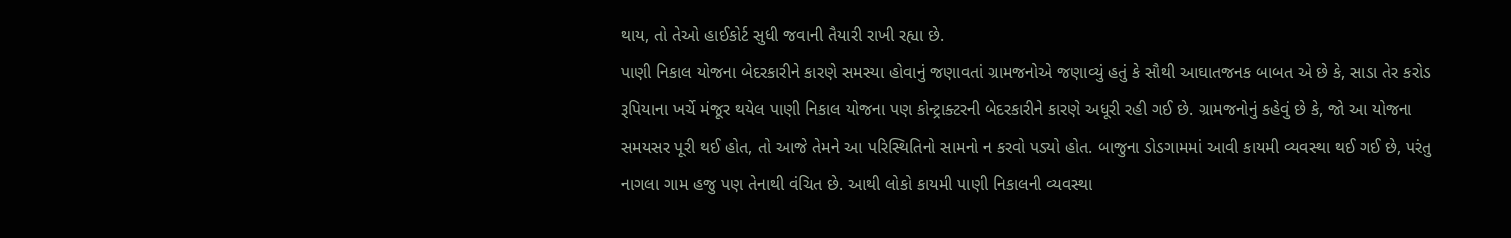થાય, તો તેઓ હાઈકોર્ટ સુધી જવાની તૈયારી રાખી રહ્યા છે.
પાણી નિકાલ યોજના બેદરકારીને કારણે સમસ્યા હોવાનું જણાવતાં ગ્રામજનોએ જણાવ્યું હતું કે સૌથી આઘાતજનક બાબત એ છે કે, સાડા તેર કરોડ રૂપિયાના ખર્ચે મંજૂર થયેલ પાણી નિકાલ યોજના પણ કોન્ટ્રાક્ટરની બેદરકારીને કારણે અધૂરી રહી ગઈ છે. ગ્રામજનોનું કહેવું છે કે, જો આ યોજના સમયસર પૂરી થઈ હોત, તો આજે તેમને આ પરિસ્થિતિનો સામનો ન કરવો પડ્યો હોત. બાજુના ડોડગામમાં આવી કાયમી વ્યવસ્થા થઈ ગઈ છે, પરંતુ નાગલા ગામ હજુ પણ તેનાથી વંચિત છે. આથી લોકો કાયમી પાણી નિકાલની વ્યવસ્થા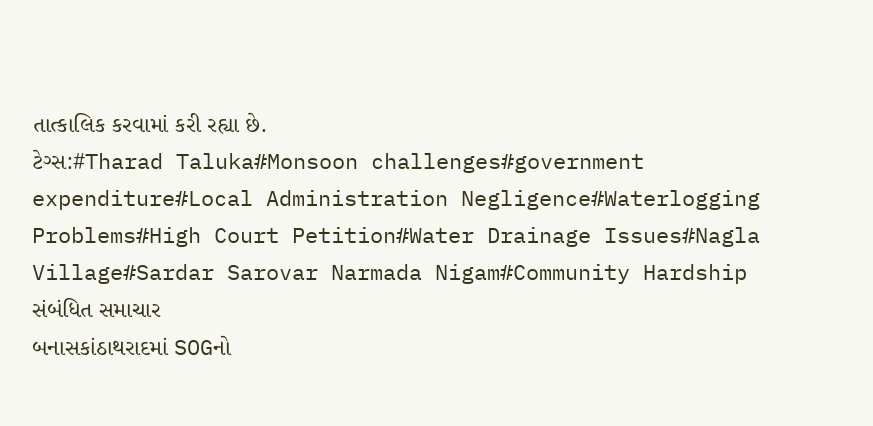તાત્કાલિક કરવામાં કરી રહ્યા છે.
ટેગ્સ:#Tharad Taluka#Monsoon challenges#government expenditure#Local Administration Negligence#Waterlogging Problems#High Court Petition#Water Drainage Issues#Nagla Village#Sardar Sarovar Narmada Nigam#Community Hardship
સંબંધિત સમાચાર
બનાસકાંઠાથરાદમાં SOGનો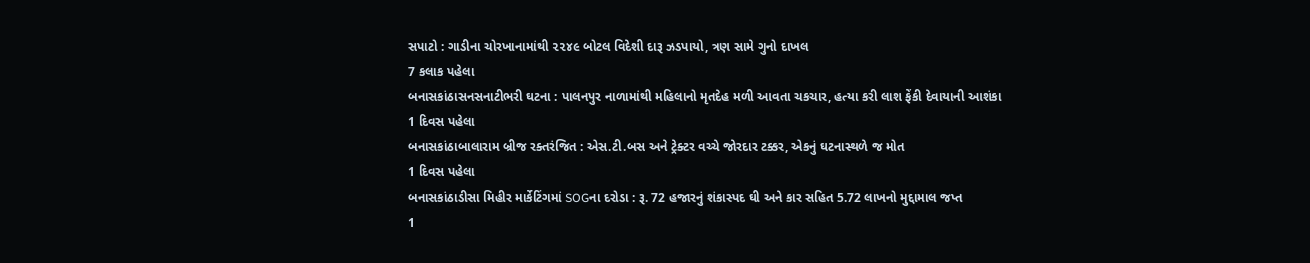સપાટો : ગાડીના ચોરખાનામાંથી ૨૨૪૯ બોટલ વિદેશી દારૂ ઝડપાયો, ત્રણ સામે ગુનો દાખલ
7 કલાક પહેલા
બનાસકાંઠાસનસનાટીભરી ઘટના : પાલનપુર નાળામાંથી મહિલાનો મૃતદેહ મળી આવતા ચકચાર, હત્યા કરી લાશ ફેંકી દેવાયાની આશંકા
1 દિવસ પહેલા
બનાસકાંઠાબાલારામ બ્રીજ રક્તરંજિત : એસ.ટી.બસ અને ટ્રેક્ટર વચ્ચે જોરદાર ટક્કર, એકનું ઘટનાસ્થળે જ મોત
1 દિવસ પહેલા
બનાસકાંઠાડીસા મિહીર માર્કેટિંગમાં SOGના દરોડા : રૂ. 72 હજારનું શંકાસ્પદ ઘી અને કાર સહિત 5.72 લાખનો મુદ્દામાલ જપ્ત
1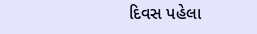દિવસ પહેલા